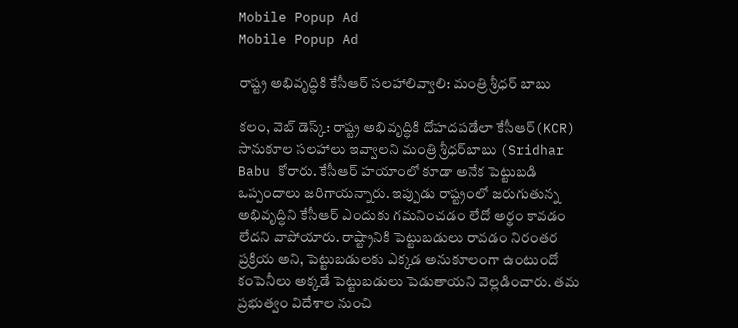Mobile Popup Ad
Mobile Popup Ad

రాష్ట్ర అభివృద్ధికి కేసీఆర్ సలహాలివ్వాలి: మంత్రి శ్రీధర్ బాబు

కలం, వెబ్ డెస్క్: రాష్ట్ర అభివృద్ధికి దోహదపడేలా కేసీఆర్(KCR) సానుకూల సలహాలు ఇవ్వాలని మంత్రి శ్రీధర్‌బాబు (Sridhar Babu కోరారు. కేసీఆర్ హయాంలో కూడా అనేక పెట్టుబడి ఒప్పందాలు జరిగాయన్నారు. ఇప్పుడు రాష్ట్రంలో జరుగుతున్న అభివృద్ధిని కేసీఆర్‌ ఎందుకు గమనించడం లేదో అర్థం కావడం లేదని వాపోయారు. రాష్ట్రానికి పెట్టుబడులు రావడం నిరంతర ప్రక్రియ అని, పెట్టుబడులకు ఎక్కడ అనుకూలంగా ఉంటుందో కంపెనీలు అక్కడే పెట్టుబడులు పెడుతాయని వెల్లడించారు. తమ ప్రభుత్వం విదేశాల నుంచి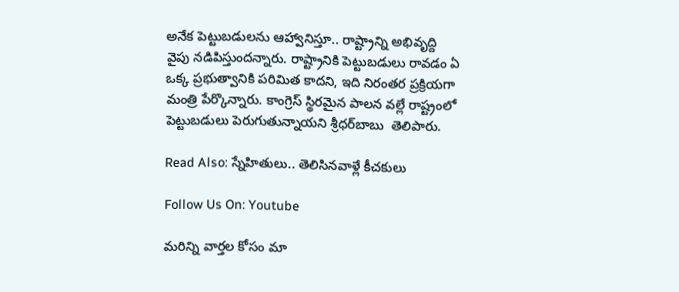అనేక పెట్టుబడులను ఆహ్వానిస్తూ.. రాష్ట్రాన్ని అభివృద్ది వైపు నడిపిస్తుందన్నారు. రాష్ట్రానికి పెట్టుబడులు రావడం ఏ ఒక్క ప్రభుత్వానికి పరిమిత కాదని, ఇది నిరంతర ప్రక్రియగా మంత్రి పేర్కొన్నారు. కాంగ్రెస్ స్థిరమైన పాలన వల్లే రాష్ట్రంలో పెట్టుబడులు పెరుగుతున్నాయని శ్రీధర్‌బాబు  తెలిపారు.

Read Also: స్నేహితులు.. తెలిసినవాళ్లే కీచకులు

Follow Us On: Youtube

మ‌రిన్ని వార్త‌ల కోసం మా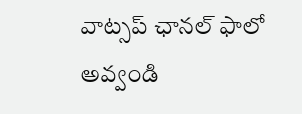వాట్స‌ప్ ఛాన‌ల్ ఫాలో అవ్వండి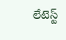లేటెస్ట్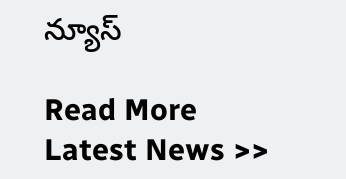న్యూస్‌

Read More Latest News >>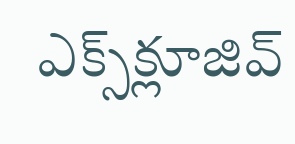ఎక్స్‌క్లూజివ్‌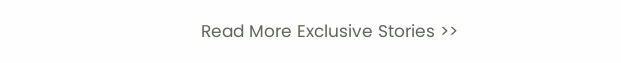Read More Exclusive Stories >>